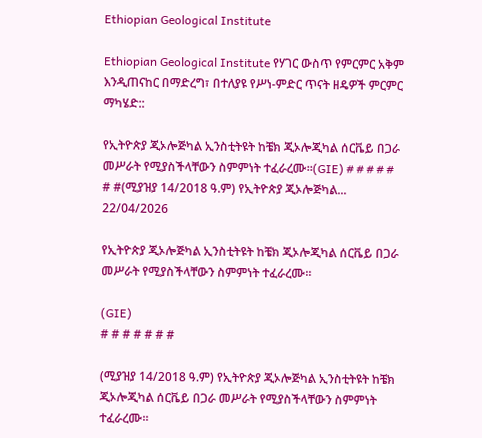Ethiopian Geological Institute

Ethiopian Geological Institute የሃገር ውስጥ የምርምር አቅም እንዲጠናከር በማድረግ፣ በተለያዩ የሥነ-ምድር ጥናት ዘዴዎች ምርምር ማካሄድ::

የኢትዮጵያ ጂኦሎጅካል ኢንስቲትዩት ከቼክ ጂኦሎጂካል ሰርቬይ በጋራ መሥራት የሚያስችላቸውን ስምምነት ተፈራረሙ።(GIE) # # # # # # #(ሚያዝያ 14/2018 ዓ.ም) የኢትዮጵያ ጂኦሎጅካል...
22/04/2026

የኢትዮጵያ ጂኦሎጅካል ኢንስቲትዩት ከቼክ ጂኦሎጂካል ሰርቬይ በጋራ መሥራት የሚያስችላቸውን ስምምነት ተፈራረሙ።

(GIE)
# # # # # # #

(ሚያዝያ 14/2018 ዓ.ም) የኢትዮጵያ ጂኦሎጅካል ኢንስቲትዩት ከቼክ ጂኦሎጂካል ሰርቬይ በጋራ መሥራት የሚያስችላቸውን ስምምነት ተፈራረሙ።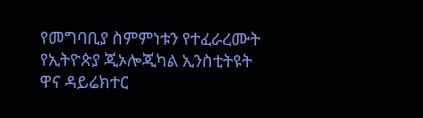የመግባቢያ ስምምነቱን የተፈራረሙት የኢትዮጵያ ጂኦሎጂካል ኢንስቲትዩት ዋና ዳይሬክተር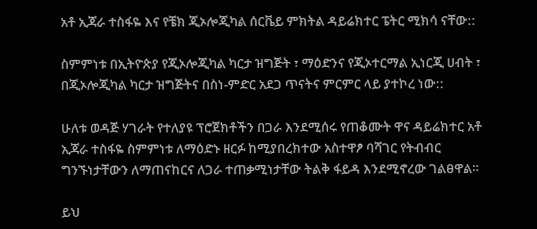አቶ ኢጃራ ተስፋዬ እና የቼክ ጂኦሎጂካል ሰርቬይ ምክትል ዳይሬክተር ፔትር ሚክሳ ናቸው::

ስምምነቱ በኢትዮጵያ የጂኦሎጂካል ካርታ ዝግጅት ፣ ማዕድንና የጂኦተርማል ኢነርጂ ሀብት ፣ በጂኦሎጂካል ካርታ ዝግጅትና በስነ-ምድር አደጋ ጥናትና ምርምር ላይ ያተኮረ ነው::

ሁለቱ ወዳጅ ሃገራት የተለያዩ ፕሮጀክቶችን በጋራ እንደሚሰሩ የጠቆሙት ዋና ዳይሬክተር አቶ ኢጃራ ተስፋዬ ስምምነቱ ለማዕድኑ ዘርፉ ከሚያበረክተው አስተዋፆ ባሻገር የትብብር ግንኙነታቸውን ለማጠናከርና ለጋራ ተጠቃሚነታቸው ትልቅ ፋይዳ እንደሚኖረው ገልፀዋል።

ይህ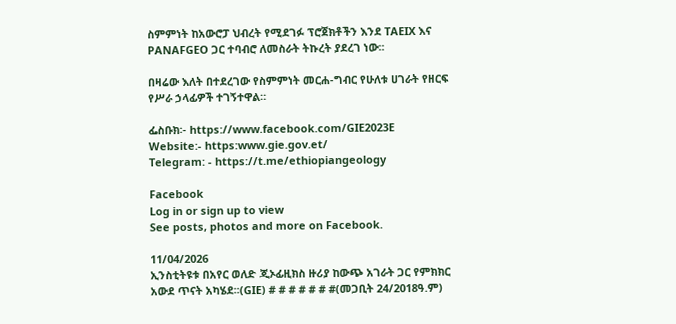ስምምነት ከአውሮፓ ህብረት የሚደገፉ ፕሮጀክቶችን እንደ TAEIX እና PANAFGEO ጋር ተባብሮ ለመስራት ትኩረት ያደረገ ነው፡፡

በዛሬው እለት በተደረገው የስምምነት መርሐ-ግብር የሁለቱ ሀገራት የዘርፍ የሥራ ኃላፊዎች ተገኝተዋል።

ፌስቡክ፡- https://www.facebook.com/GIE2023E
Website:- https:www.gie.gov.et/
Telegram: - https://t.me/ethiopiangeology

Facebook
Log in or sign up to view
See posts, photos and more on Facebook.

11/04/2026
ኢንስቲትዩቱ በአየር ወለድ ጂኦፊዚክስ ዙሪያ ከውጭ አገራት ጋር የምክክር አውደ ጥናት አካሄደ፡፡(GIE) # # # # # # #(መጋቢት 24/2018ዓ.ም)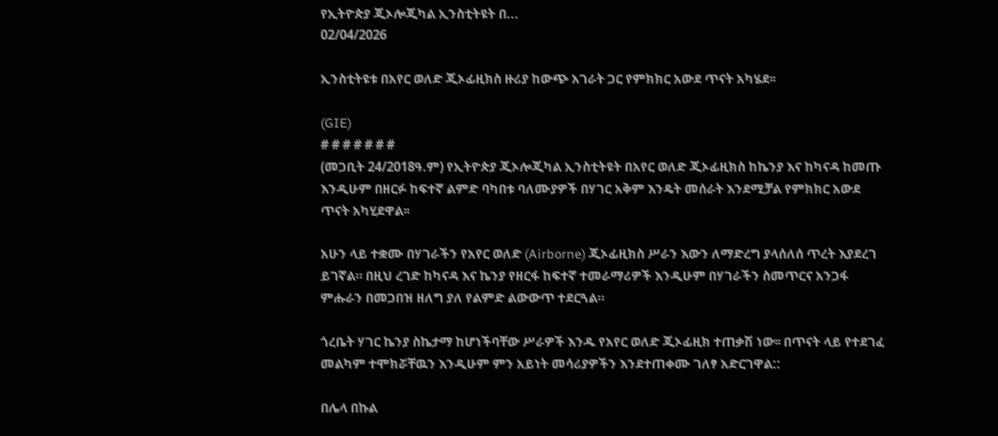የኢትዮጵያ ጂኦሎጂካል ኢንስቲትዩት በ...
02/04/2026

ኢንስቲትዩቱ በአየር ወለድ ጂኦፊዚክስ ዙሪያ ከውጭ አገራት ጋር የምክክር አውደ ጥናት አካሄደ፡፡

(GIE)
# # # # # # #
(መጋቢት 24/2018ዓ.ም) የኢትዮጵያ ጂኦሎጂካል ኢንስቲትዩት በአየር ወለድ ጂኦፊዚክስ ከኬንያ እና ከካናዳ ከመጡ እንዲሁም በዘርፉ ከፍተኛ ልምድ ባካበቱ ባለሙያዎች በሃገር አቅም እንዴት መሰራት እንደሚቻል የምክክር አውደ ጥናት አካሂደዋል፡፡

አሁን ላይ ተቋሙ በሃገራችን የአየር ወለድ (Airborne) ጂኦፊዚክስ ሥራን እውን ለማድረግ ያላሰለሰ ጥረት እያደረገ ይገኛል። በዚህ ረገድ ከካናዳ እና ኬንያ የዘርፋ ከፍተኛ ተመራማሪዎች እንዲሁም በሃገራችን ስመጥርና አንጋፋ ምሑራን በመጋበዝ ዘለግ ያለ የልምድ ልውውጥ ተደርጓል።

ጎረቤት ሃገር ኬንያ ስኬታማ ከሆነችባቸው ሥራዎች እንዱ የአየር ወለድ ጂኦፊዚክ ተጠቃሽ ነው፡፡ በጥናት ላይ የተደገፈ መልካም ተሞክሯቸዉን እንዲሁም ምን አይነት መሳሪያዎችን እንደተጠቀሙ ገለፃ አድርገዋል::

በሌላ በኩል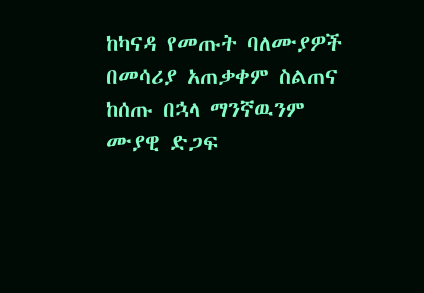ከካናዳ የመጡት ባለሙያዎች በመሳሪያ አጠቃቀም ስልጠና ከሰጡ በኋላ ማንኛዉንም ሙያዊ ድጋፍ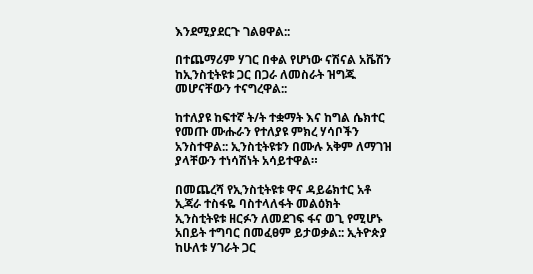እንደሚያደርጉ ገልፀዋል::

በተጨማሪም ሃገር በቀል የሆነው ናሽናል አቬሽን ከኢንስቲትዩቱ ጋር በጋራ ለመስራት ዝግጁ መሆናቸውን ተናግረዋል::

ከተለያዩ ከፍተኛ ት/ት ተቋማት እና ከግል ሴክተር የመጡ ሙሑራን የተለያዩ ምክረ ሃሳቦችን አንስተዋል:: ኢንስቲትዩቱን በሙሉ አቅም ለማገዝ ያላቸውን ተነሳሽነት አሳይተዋል።

በመጨረሻ የኢንስቲትዩቱ ዋና ዳይሬክተር አቶ ኢጃራ ተስፋዬ ባስተላለፋት መልዕክት ኢንስቲትዩቱ ዘርፉን ለመደገፍ ፋና ወጊ የሚሆኑ አበይት ተግባር በመፈፀም ይታወቃል:: ኢትዮጵያ ከሁለቱ ሃገራት ጋር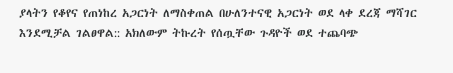ያላትን የቆየና የጠነከረ አጋርነት ለማስቀጠል በሁለንተናዊ አጋርነት ወደ ላቀ ደረጃ ማሻገር እንደሚቻል ገልፀዋል:: አክለውም ትኩረት የሰጧቸው ጉዳዮች ወደ ተጨባጭ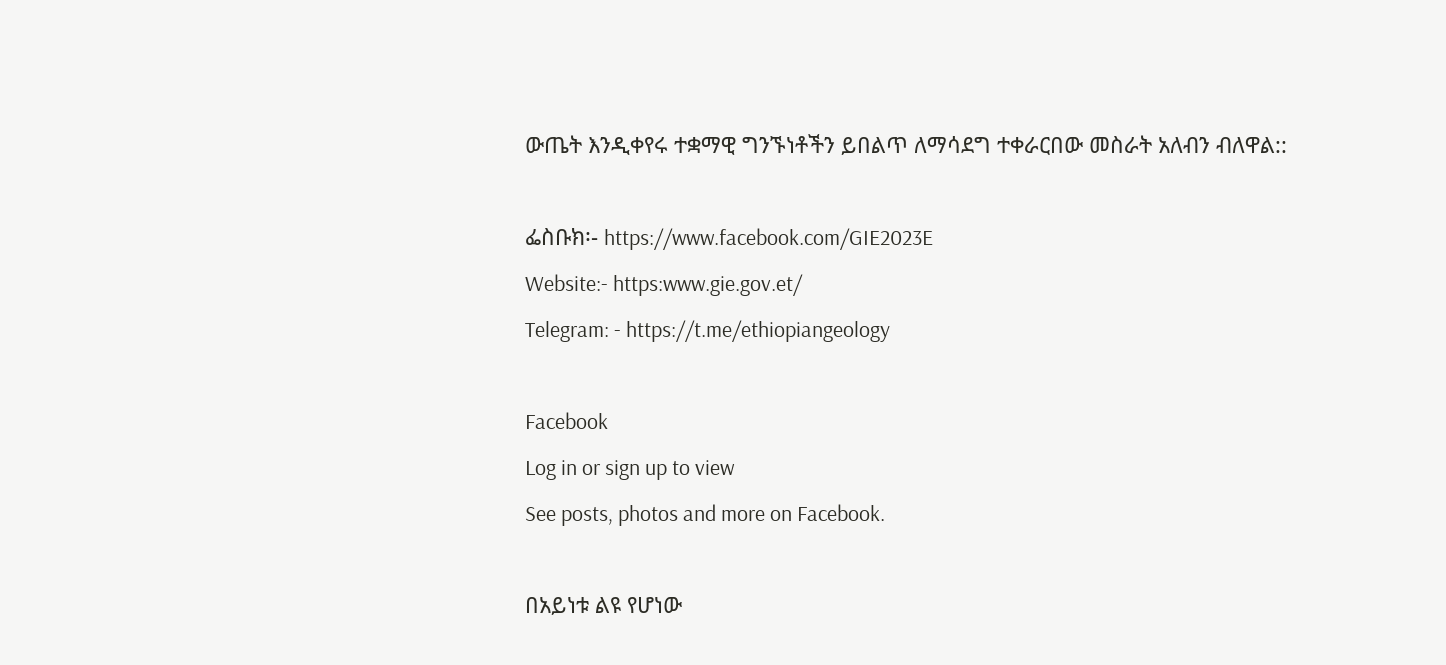ውጤት እንዲቀየሩ ተቋማዊ ግንኙነቶችን ይበልጥ ለማሳደግ ተቀራርበው መስራት አለብን ብለዋል::

ፌስቡክ፡- https://www.facebook.com/GIE2023E
Website:- https:www.gie.gov.et/
Telegram: - https://t.me/ethiopiangeology

Facebook
Log in or sign up to view
See posts, photos and more on Facebook.

በአይነቱ ልዩ የሆነው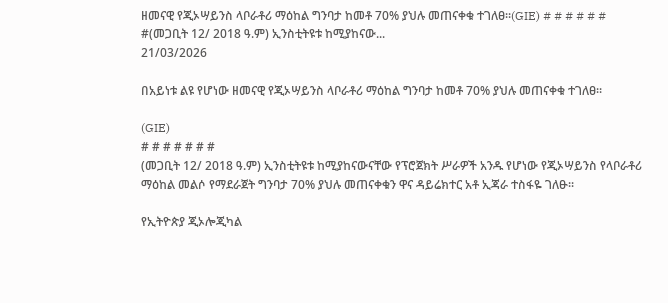ዘመናዊ የጂኦሣይንስ ላቦራቶሪ ማዕከል ግንባታ ከመቶ 70% ያህሉ መጠናቀቁ ተገለፀ፡፡(GIE) # # # # # # #(መጋቢት 12/ 2018 ዓ.ም) ኢንስቲትዩቱ ከሚያከናው...
21/03/2026

በአይነቱ ልዩ የሆነው ዘመናዊ የጂኦሣይንስ ላቦራቶሪ ማዕከል ግንባታ ከመቶ 70% ያህሉ መጠናቀቁ ተገለፀ፡፡

(GIE)
# # # # # # #
(መጋቢት 12/ 2018 ዓ.ም) ኢንስቲትዩቱ ከሚያከናውናቸው የፕሮጀክት ሥራዎች አንዱ የሆነው የጂኦሣይንስ የላቦራቶሪ ማዕከል መልሶ የማደራጀት ግንባታ 70% ያህሉ መጠናቀቁን ዋና ዳይሬክተር አቶ ኢጃራ ተስፋዬ ገለፁ፡፡

የኢትዮጵያ ጂኦሎጂካል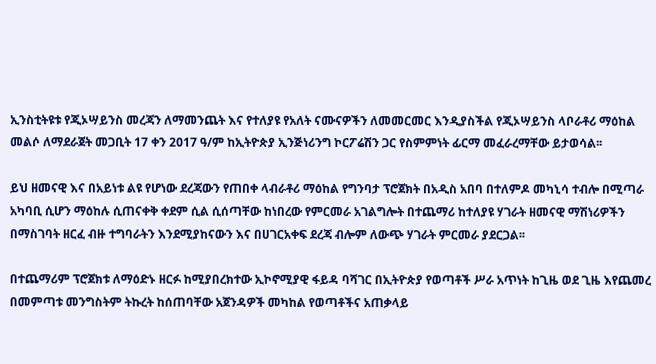ኢንስቲትዩቱ የጂኦሣይንስ መረጃን ለማመንጨት እና የተለያዩ የአለት ናሙናዎችን ለመመርመር እንዲያስችል የጂኦሣይንስ ላቦራቶሪ ማዕከል መልሶ ለማደራጀት መጋቢት 17 ቀን 2017 ዓ/ም ከኢትዮጵያ ኢንጅነሪንግ ኮርፖሬሽን ጋር የስምምነት ፊርማ መፈራረማቸው ይታወሳል፡፡

ይህ ዘመናዊ እና በአይነቱ ልዩ የሆነው ደረጃውን የጠበቀ ላብራቶሪ ማዕከል የግንባታ ፕሮጀክት በአዲስ አበባ በተለምዶ መካኒሳ ተብሎ በሚጣራ አካባቢ ሲሆን ማዕከሉ ሲጠናቀቅ ቀደም ሲል ሲሰጣቸው ከነበረው የምርመራ አገልግሎት በተጨማሪ ከተለያዩ ሃገራት ዘመናዊ ማሽነሪዎችን በማስገባት ዘርፈ ብዙ ተግባራትን እንደሚያከናውን እና በሀገርአቀፍ ደረጃ ብሎም ለውጭ ሃገራት ምርመራ ያደርጋል፡፡

በተጨማሪም ፕሮጀክቱ ለማዕድኑ ዘርፉ ከሚያበረክተው ኢኮኖሚያዊ ፋይዳ ባሻገር በኢትዮጵያ የወጣቶች ሥራ አጥነት ከጊዜ ወደ ጊዜ እየጨመረ በመምጣቱ መንግስትም ትኩረት ከሰጠባቸው አጀንዳዎች መካከል የወጣቶችና አጠቃላይ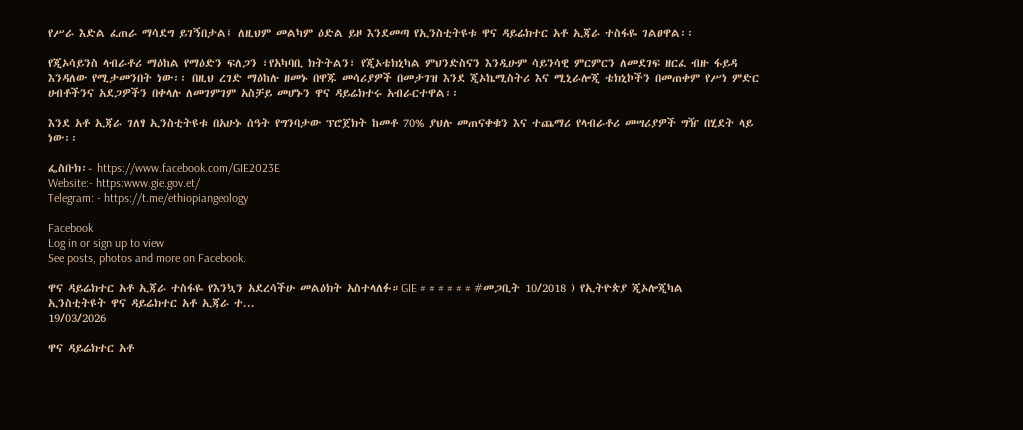የሥራ እድል ፈጠራ ማሳደግ ይገኝበታል፤ ለዚህም መልካም ዕድል ይዞ እንደመጣ የኢንስቲትዩቱ ዋና ዳይሬክተር አቶ ኢጃራ ተስፋዬ ገልፀዋል፡፡

የጂኦሳይንስ ላብራቶሪ ማዕከል የማዕድን ፍለጋን ፣የአካባቢ ክትትልን፣ የጂኦቴክኒካል ምህንድስናን እንዲሁም ሳይንሳዊ ምርምርን ለመደገፍ ዘርፈ ብዙ ፋይዳ እንዳለው የሚታመንበት ነው፡፡ በዚህ ረገድ ማዕከሉ ዘመኑ በዋጁ መሳሪያዎች በመታገዝ እንደ ጂኦኬሚስትሪ እና ሚኒራሎጂ ቴክኒኮችን በመጠቀም የሥነ ምድር ሀብቶችንና አደጋዎችን በቀላሉ ለመገምገም አስቻይ መሆኑን ዋና ዳይሬክተሩ አብራርተዋል፡፡

እንደ አቶ ኢጃራ ገለፃ ኢንስቲትዩቱ በአሁኑ ሰዓት የግንባታው ፕሮጀክት ከመቶ 70% ያህሉ መጠናቀቁን እና ተጨማሪ የላብራቶሪ መሣሪያዎች ግዥ በሂደት ላይ ነው፡፡

ፌስቡክ፡- https://www.facebook.com/GIE2023E
Website:- https:www.gie.gov.et/
Telegram: - https://t.me/ethiopiangeology

Facebook
Log in or sign up to view
See posts, photos and more on Facebook.

ዋና ዳይሬክተር አቶ ኢጃራ ተስፋዬ የእንኳን አደረሳችሁ መልዕክት አስተላለፉ።GIE # # # # # # #መጋቢት 10/2018 ) የኢትዮጵያ ጂኦሎጂካል ኢንስቲትዩት ዋና ዳይሬክተር አቶ ኢጃራ ተ...
19/03/2026

ዋና ዳይሬክተር አቶ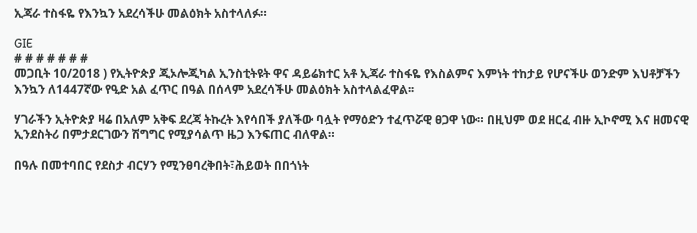ኢጃራ ተስፋዬ የእንኳን አደረሳችሁ መልዕክት አስተላለፉ።

GIE
# # # # # # #
መጋቢት 10/2018 ) የኢትዮጵያ ጂኦሎጂካል ኢንስቲትዩት ዋና ዳይሬክተር አቶ ኢጃራ ተስፋዬ የእስልምና እምነት ተከታይ የሆናችሁ ወንድም እህቶቻችን እንኳን ለ1447ኛው የዒድ አል ፈጥር በዓል በሰላም አደረሳችሁ መልዕክት አስተላልፈዋል፡፡

ሃገራችን ኢትዮጵያ ዛሬ በአለም አቅፍ ደረጃ ትኩረት እየሳበች ያለችው ባሏት የማዕድን ተፈጥሯዊ ፀጋዋ ነው። በዚህም ወደ ዘርፈ ብዙ ኢኮኖሚ እና ዘመናዊ ኢንደስትሪ በምታደርገውን ሽግግር የሚያሳልጥ ዜጋ እንፍጠር ብለዋል።

በዓሉ በመተባበር የደስታ ብርሃን የሚንፀባረቅበት፣ሕይወት በበጎነት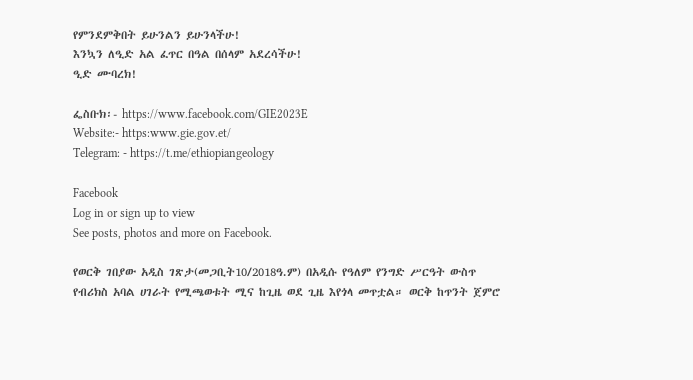የምንደምቅበት ይሁንልን ይሁንላችሁ!
እንኳን ለዒድ አል ፈጥር በዓል በሰላም አደረሳችሁ!
ዒድ ሙባረክ!

ፌስቡክ፡- https://www.facebook.com/GIE2023E
Website:- https:www.gie.gov.et/
Telegram: - https://t.me/ethiopiangeology

Facebook
Log in or sign up to view
See posts, photos and more on Facebook.

የወርቅ ገበያው አዲስ ገጽታ(መጋቢት10/2018ዓ.ም) በአዲሱ የዓለም የንግድ ሥርዓት ውስጥ የብሪክስ አባል ሀገራት የሚጫወቱት ሚና ከጊዜ ወደ ጊዜ እየጎላ መጥቷል። ወርቅ ከጥንት ጀምሮ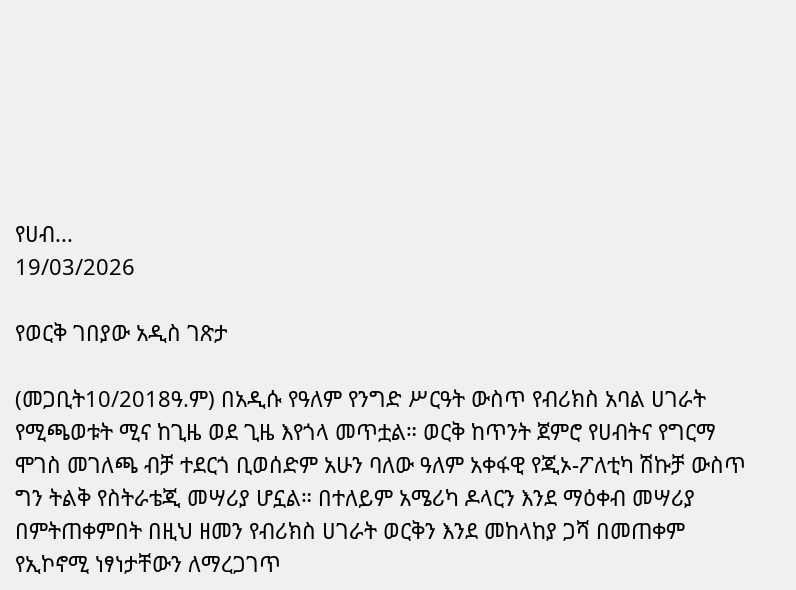የሀብ...
19/03/2026

የወርቅ ገበያው አዲስ ገጽታ

(መጋቢት10/2018ዓ.ም) በአዲሱ የዓለም የንግድ ሥርዓት ውስጥ የብሪክስ አባል ሀገራት የሚጫወቱት ሚና ከጊዜ ወደ ጊዜ እየጎላ መጥቷል። ወርቅ ከጥንት ጀምሮ የሀብትና የግርማ ሞገስ መገለጫ ብቻ ተደርጎ ቢወሰድም አሁን ባለው ዓለም አቀፋዊ የጂኦ-ፖለቲካ ሽኩቻ ውስጥ ግን ትልቅ የስትራቴጂ መሣሪያ ሆኗል። በተለይም አሜሪካ ዶላርን እንደ ማዕቀብ መሣሪያ በምትጠቀምበት በዚህ ዘመን የብሪክስ ሀገራት ወርቅን እንደ መከላከያ ጋሻ በመጠቀም የኢኮኖሚ ነፃነታቸውን ለማረጋገጥ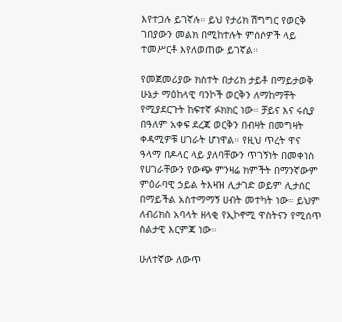እየተጋሉ ይገኛሉ። ይህ የታሪክ ሽግግር የወርቅ ገበያውን መልክ በሚከተሉት ምሰሶዎች ላይ ተመሥርቶ እየለወጠው ይገኛል።

የመጀመሪያው ክስተት በታሪክ ታይቶ በማይታወቅ ሁኔታ ማዕከላዊ ባንኮች ወርቅን ለማከማቸት የሚያደርጉት ከፍተኛ ፉክክር ነው። ቻይና እና ሩሲያ በዓለም አቀፍ ደረጃ ወርቅን በብዛት በመግዛት ቀዳሚዎቹ ሀገራት ሆነዋል። የዚህ ጥረት ዋና ዓላማ በዶላር ላይ ያለባቸውን ጥገኝነት በመቀነስ የሀገራቸውን የውጭ ምንዛሬ ክምችት በማንኛውም ምዕራባዊ ኃይል ትእዛዝ ሊታገድ ወይም ሊታሰር በማይችል አስተማማኝ ሀብት መተካት ነው። ይህም ለብሪክስ አባላት ዘላቂ የኢኮኖሚ ዋስትናን የሚሰጥ ስልታዊ እርምጃ ነው።

ሁለተኛው ለውጥ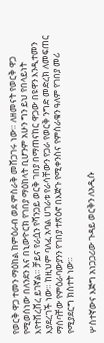የወርቅ ዋጋ ተመን ማዕከል ከምዕራብ ወደ ምስራቅ መሸጋገሩ ነው። ለዘመናት የወርቅ ዋጋ የሚወሰነው በለንደን እና በኒውዮርክ የገበያ ማዕከላት ቢሆንም አሁን ግን ይህ የበላይነት እየተሸረሸረ ይገኛል። ቻይና የራሷን የሻንጋይ ወርቅ ገበያ በማጠናከር ዋጋው በዩዋን እንዲተመን እያደረገች ነው። ከዚህም ባለፈ አባል ሀገራቱ የራሳቸውን የጋራ የወርቅ ንግድ መድረክ ለመፍጠር ማሰባቸው የምዕራባውያንን የገበያ ተጽዕኖ በእጅጉ የሚቀንስና የምስራቁን ዓለም የገበያ መሪ የሚያደርግ ክስተት ነው።

ሦስተኛውና እጅግ አነጋጋሪው ጉዳይ ወርቅን ለአዲሱ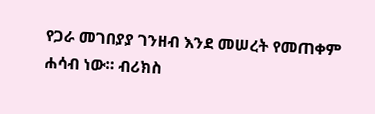የጋራ መገበያያ ገንዘብ እንደ መሠረት የመጠቀም ሐሳብ ነው። ብሪክስ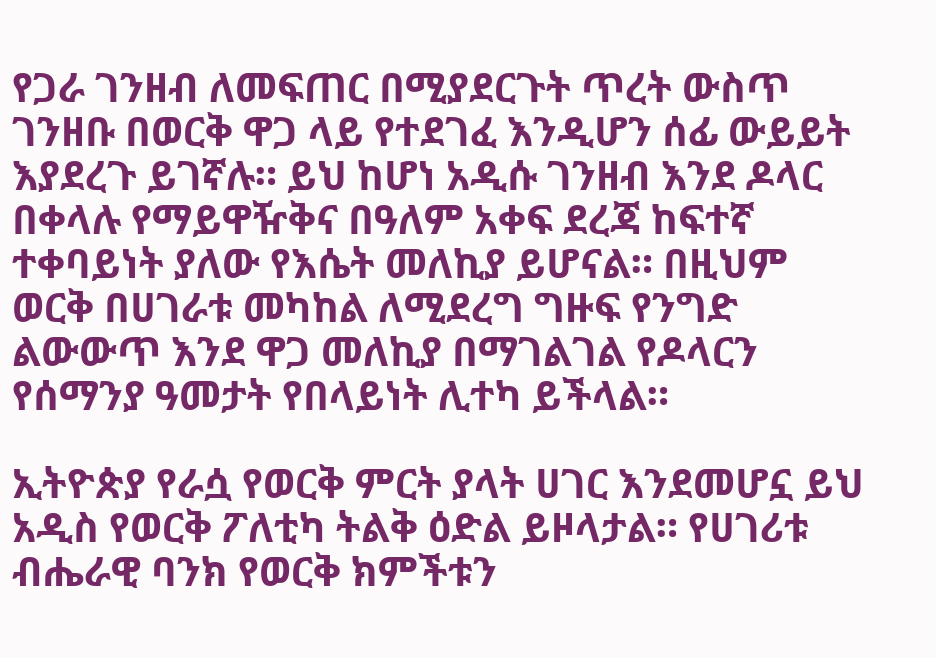የጋራ ገንዘብ ለመፍጠር በሚያደርጉት ጥረት ውስጥ ገንዘቡ በወርቅ ዋጋ ላይ የተደገፈ እንዲሆን ሰፊ ውይይት እያደረጉ ይገኛሉ። ይህ ከሆነ አዲሱ ገንዘብ እንደ ዶላር በቀላሉ የማይዋዥቅና በዓለም አቀፍ ደረጃ ከፍተኛ ተቀባይነት ያለው የእሴት መለኪያ ይሆናል። በዚህም ወርቅ በሀገራቱ መካከል ለሚደረግ ግዙፍ የንግድ ልውውጥ እንደ ዋጋ መለኪያ በማገልገል የዶላርን የሰማንያ ዓመታት የበላይነት ሊተካ ይችላል።

ኢትዮጵያ የራሷ የወርቅ ምርት ያላት ሀገር እንደመሆኗ ይህ አዲስ የወርቅ ፖለቲካ ትልቅ ዕድል ይዞላታል። የሀገሪቱ ብሔራዊ ባንክ የወርቅ ክምችቱን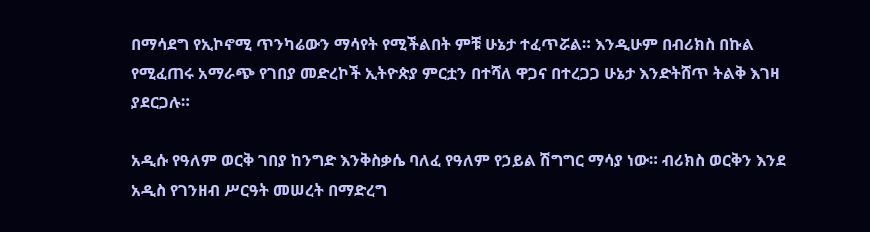በማሳደግ የኢኮኖሚ ጥንካሬውን ማሳየት የሚችልበት ምቹ ሁኔታ ተፈጥሯል። እንዲሁም በብሪክስ በኩል የሚፈጠሩ አማራጭ የገበያ መድረኮች ኢትዮጵያ ምርቷን በተሻለ ዋጋና በተረጋጋ ሁኔታ እንድትሸጥ ትልቅ እገዛ ያደርጋሉ።

አዲሱ የዓለም ወርቅ ገበያ ከንግድ እንቅስቃሴ ባለፈ የዓለም የኃይል ሽግግር ማሳያ ነው። ብሪክስ ወርቅን እንደ አዲስ የገንዘብ ሥርዓት መሠረት በማድረግ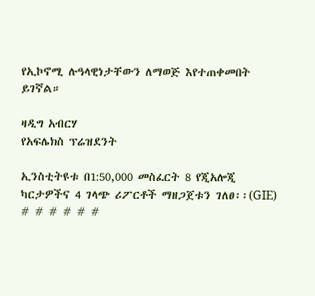የኢኮኖሚ ሉዓላዊነታቸውን ለማወጅ እየተጠቀመበት ይገኛል።

ዛዲግ አብርሃ
የአፍሌክስ ፕሬዝደንት

ኢንስቲትዩቱ በ1:50,000 መስፈርት 8 የጂአሎጂ ካርታዎችና 4 ገላጭ ሪፖርቶች ማዘጋጀቱን ገለፀ፡፡(GIE) # # # # # #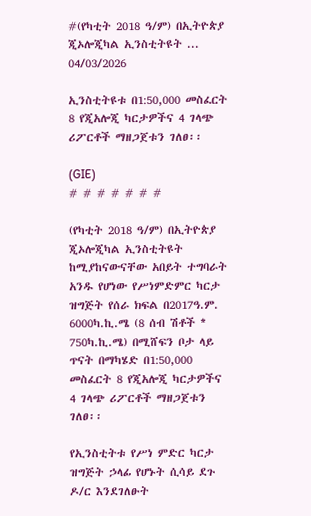#(የካቲት 2018 ዓ/ም) በኢትዮጵያ ጂኦሎጂካል ኢንስቲትዩት ...
04/03/2026

ኢንስቲትዩቱ በ1:50,000 መስፈርት 8 የጂአሎጂ ካርታዎችና 4 ገላጭ ሪፖርቶች ማዘጋጀቱን ገለፀ፡፡

(GIE)
# # # # # # #

(የካቲት 2018 ዓ/ም) በኢትዮጵያ ጂኦሎጂካል ኢንስቲትዩት ከሚያከናውናቸው አበይት ተግባራት አንዱ የሆነው የሥነምድምር ካርታ ዝግጅት የሰራ ክፍል በ2017ዓ.ም. 6000ካ.ኪ.ሜ (8 ሰብ ሽቶች * 750ካ.ኪ.ሜ) በሚሸፍን ቦታ ላይ ጥናት በማካሄድ በ1:50,000 መስፈርት 8 የጂአሎጂ ካርታዎችና 4 ገላጭ ሪፖርቶች ማዘጋጀቱን ገለፀ፡፡

የኢንስቲትቱ የሥነ ምድር ካርታ ዝግጅት ኃላፊ የሆኑት ሲሳይ ደጉ ዶ/ር እንደገለፁት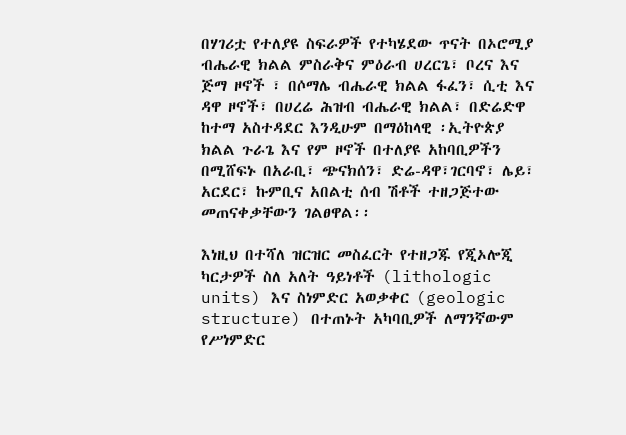በሃገሪቷ የተለያዩ ስፍራዎች የተካሄደው ጥናት በኦሮሚያ ብሔራዊ ክልል ምስራቅና ምዕራብ ሀረርጌ፣ ቦረና እና ጅማ ዞኖች ፣ በሶማሌ ብሔራዊ ክልል ፋፈን፣ ሲቲ እና ዳዋ ዞኖች፣ በሀረሬ ሕዝብ ብሔራዊ ክልል፣ በድሬድዋ ከተማ አስተዳደር እንዲሁም በማዕከላዊ ፡ኢትዮጵያ ክልል ጉራጌ እና የም ዞኖች በተለያዩ አከባቢዎችን በሚሸፍኑ በአራቢ፣ ጭናክሰን፣ ድሬ-ዳዋ፣ገርባኖ፣ ሌይ፣ አርደር፣ ኩምቢና አበልቲ ሰብ ሽቶች ተዘጋጅተው መጠናቀቃቸውን ገልፀዋል፡፡

እነዚህ በተሻለ ዝርዝር መስፈርት የተዘጋጁ የጂኦሎጂ ካርታዎች ስለ አለት ዓይነቶች (lithologic units) እና ስነምድር አወቃቀር (geologic structure) በተጠኑት አካባቢዎች ለማንኛውም የሥነምድር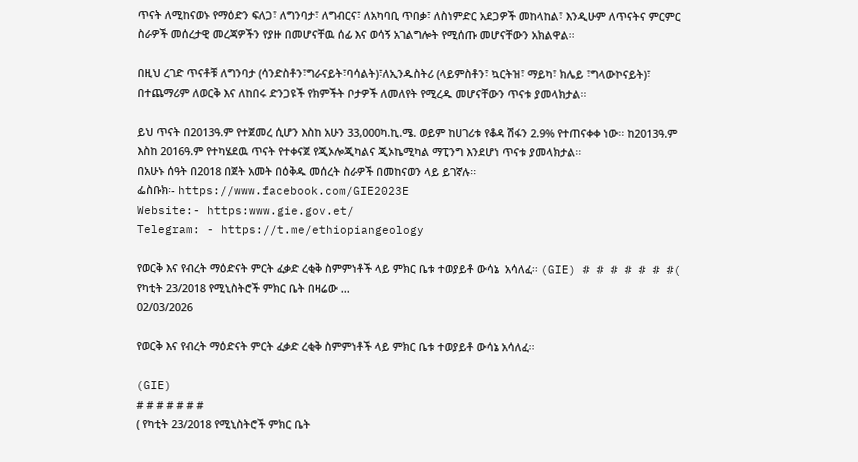ጥናት ለሚከናወኑ የማዕድን ፍለጋ፣ ለግንባታ፣ ለግብርና፣ ለአካባቢ ጥበቃ፣ ለስነምድር አደጋዎች መከላከል፣ እንዲሁም ለጥናትና ምርምር ስራዎች መሰረታዊ መረጃዎችን የያዙ በመሆናቸዉ ሰፊ እና ወሳኝ አገልግሎት የሚሰጡ መሆናቸውን አክልዋል፡፡

በዚህ ረገድ ጥናቶቹ ለግንባታ (ሳንድስቶን፣ግራናይት፣ባሳልት)፣ለኢንዱስትሪ (ላይምስቶን፣ ኳርትዝ፣ ማይካ፣ ክሌይ ፣ግላውኮናይት)፣ በተጨማሪም ለወርቅ እና ለከበሩ ድንጋዩች የክምችት ቦታዎች ለመለየት የሚረዱ መሆናቸውን ጥናቱ ያመላክታል፡፡

ይህ ጥናት በ2013ዓ.ም የተጀመረ ሲሆን እስከ አሁን 33,000ካ.ኪ.ሜ. ወይም ከሀገሪቱ የቆዳ ሽፋን 2.9% የተጠናቀቀ ነው፡፡ ከ2013ዓ.ም እስከ 2016ዓ.ም የተካሄደዉ ጥናት የተቀናጀ የጂኦሎጂካልና ጂኦኬሚካል ማፒንግ እንደሆነ ጥናቱ ያመላክታል፡፡
በአሁኑ ሰዓት በ2018 በጀት አመት በዕቅዱ መሰረት ስራዎች በመከናወን ላይ ይገኛሉ፡፡
ፌስቡክ፡- https://www.facebook.com/GIE2023E
Website:- https:www.gie.gov.et/
Telegram: - https://t.me/ethiopiangeology

የወርቅ እና የብረት ማዕድናት ምርት ፈቃድ ረቂቅ ስምምነቶች ላይ ምክር ቤቱ ተወያይቶ ውሳኔ  አሳለፈ፡፡ (GIE) # # # # # # #( የካቲት 23/2018 የሚኒስትሮች ምክር ቤት በዛሬው ...
02/03/2026

የወርቅ እና የብረት ማዕድናት ምርት ፈቃድ ረቂቅ ስምምነቶች ላይ ምክር ቤቱ ተወያይቶ ውሳኔ አሳለፈ፡፡

(GIE)
# # # # # # #
( የካቲት 23/2018 የሚኒስትሮች ምክር ቤት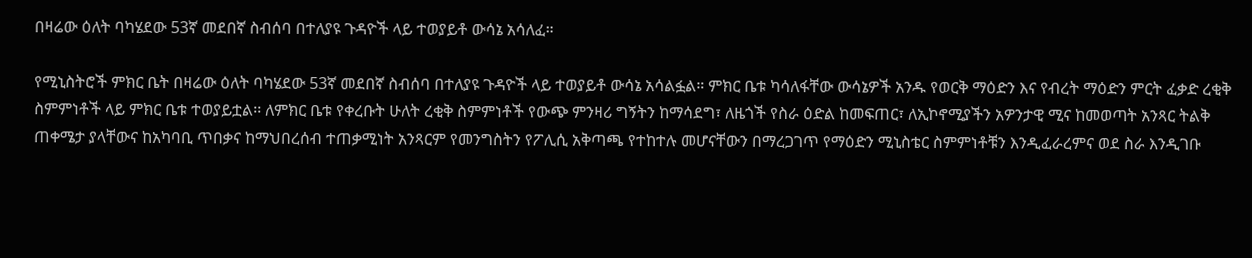በዛሬው ዕለት ባካሄደው 53ኛ መደበኛ ስብሰባ በተለያዩ ጉዳዮች ላይ ተወያይቶ ውሳኔ አሳለፈ።

የሚኒስትሮች ምክር ቤት በዛሬው ዕለት ባካሄደው 53ኛ መደበኛ ስብሰባ በተለያዩ ጉዳዮች ላይ ተወያይቶ ውሳኔ አሳልፏል። ምክር ቤቱ ካሳለፋቸው ውሳኔዎች አንዱ የወርቅ ማዕድን እና የብረት ማዕድን ምርት ፈቃድ ረቂቅ ስምምነቶች ላይ ምክር ቤቱ ተወያይቷል፡፡ ለምክር ቤቱ የቀረቡት ሁለት ረቂቅ ስምምነቶች የውጭ ምንዛሪ ግኝትን ከማሳደግ፣ ለዜጎች የስራ ዕድል ከመፍጠር፣ ለኢኮኖሚያችን አዎንታዊ ሚና ከመወጣት አንጻር ትልቅ ጠቀሜታ ያላቸውና ከአካባቢ ጥበቃና ከማህበረሰብ ተጠቃሚነት አንጻርም የመንግስትን የፖሊሲ አቅጣጫ የተከተሉ መሆናቸውን በማረጋገጥ የማዕድን ሚኒስቴር ስምምነቶቹን እንዲፈራረምና ወደ ስራ እንዲገቡ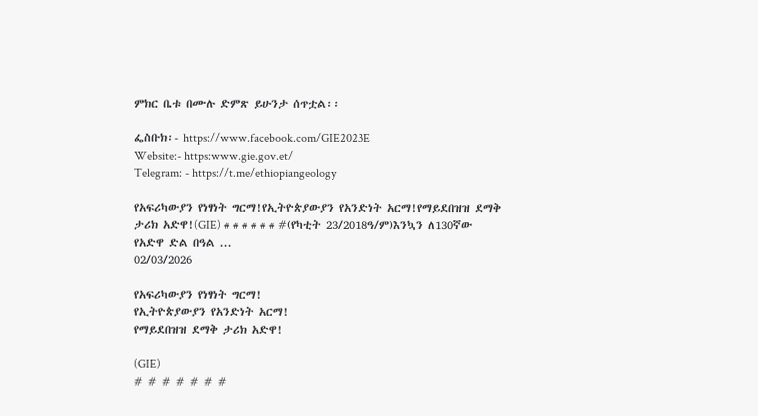ምክር ቤቱ በሙሉ ድምጽ ይሁንታ ሰጥቷል፡፡

ፌስቡክ፡- https://www.facebook.com/GIE2023E
Website:- https:www.gie.gov.et/
Telegram: - https://t.me/ethiopiangeology

የአፍሪካውያን የነፃነት ግርማ!የኢትዮጵያውያን የአንድነት አርማ!የማይደበዝዝ ደማቅ ታሪክ አድዋ!(GIE) # # # # # # #(የካቲት 23/2018ዓ/ም)እንኳን ለ130ኛው የአድዋ ድል በዓል ...
02/03/2026

የአፍሪካውያን የነፃነት ግርማ!
የኢትዮጵያውያን የአንድነት አርማ!
የማይደበዝዝ ደማቅ ታሪክ አድዋ!

(GIE)
# # # # # # #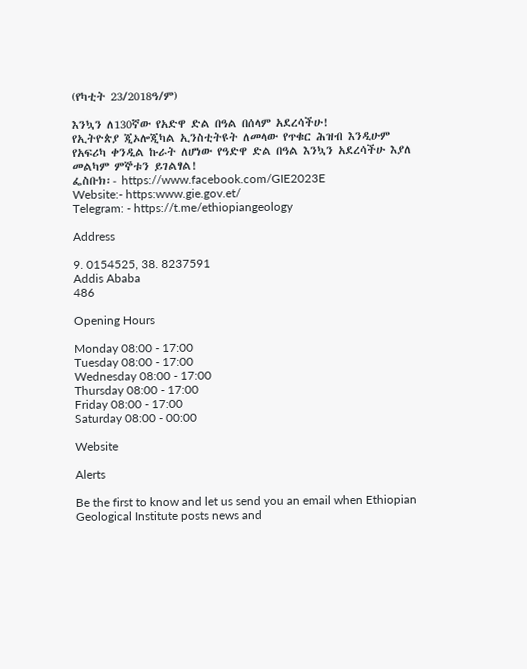(የካቲት 23/2018ዓ/ም)

እንኳን ለ130ኛው የአድዋ ድል በዓል በሰላም አደረሳችሁ!
የኢትዮጵያ ጂኦሎጂካል ኢንስቲትዩት ለመላው የጥቁር ሕዝብ እንዲሁም የአፍሪካ ቀንዲል ኩራት ለሆነው የዓድዋ ድል በዓል እንኳን አደረሳችሁ እያለ መልካም ምኞቱን ይገልፃል!
ፌስቡክ፡- https://www.facebook.com/GIE2023E
Website:- https:www.gie.gov.et/
Telegram: - https://t.me/ethiopiangeology

Address

9. 0154525, 38. 8237591
Addis Ababa
486

Opening Hours

Monday 08:00 - 17:00
Tuesday 08:00 - 17:00
Wednesday 08:00 - 17:00
Thursday 08:00 - 17:00
Friday 08:00 - 17:00
Saturday 08:00 - 00:00

Website

Alerts

Be the first to know and let us send you an email when Ethiopian Geological Institute posts news and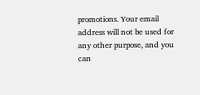promotions. Your email address will not be used for any other purpose, and you can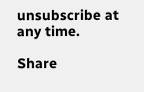unsubscribe at any time.

Share